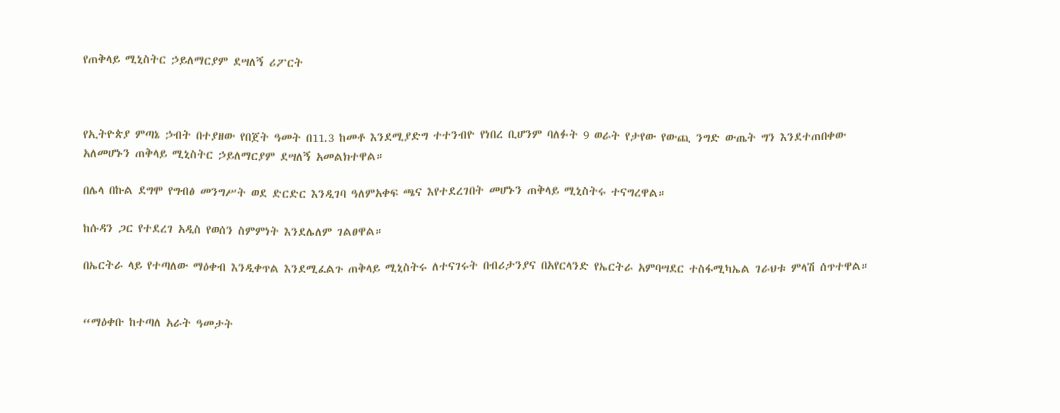የጠቅላይ ሚኒስትር ኃይለማርያም ደሣለኝ ሪፖርት



የኢትዮጵያ ምጣኔ ኃብት በተያዘው የበጀት ዓመት በ11.3 ከመቶ እንደሚያድግ ተተንብዮ የነበረ ቢሆንም ባለፉት 9 ወራት የታየው የውጪ ንግድ ውጤት ግን እንደተጠበቀው አለመሆኑን ጠቅላይ ሚኒስትር ኃይለማርያም ደሣለኝ አመልክተዋል።

በሌላ በኩል ደግሞ የግብፅ መንግሥት ወደ ድርድር እንዲገባ ዓለምአቀፍ ጫና እየተደረገበት መሆኑን ጠቅላይ ሚኒስትሩ ተናግረዋል።

ከሱዳን ጋር የተደረገ አዲስ የወሰን ስምምነት እንደሌለም ገልፀዋል።

በኤርትራ ላይ የተጣለው ማዕቀብ እንዲቀጥል እንደሚፈልጉ ጠቅላይ ሚኒስትሩ ለተናገሩት በብሪታንያና በአየርላንድ የኤርትራ አምባሣደር ተስፋሚካኤል ገራህቱ ምላሽ ሰጥተዋል።


“ማዕቀቡ ከተጣለ አራት ዓመታት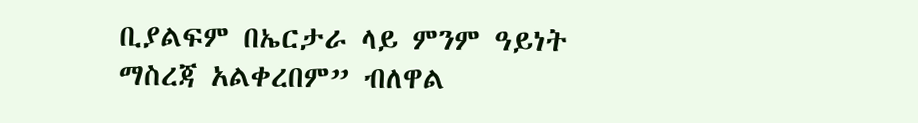ቢያልፍም በኤርታራ ላይ ምንም ዓይነት ማስረጃ አልቀረበም” ብለዋል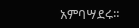አምባሣደሩ።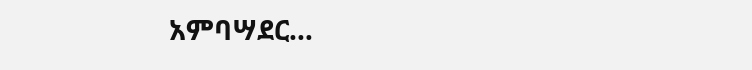አምባሣደር…